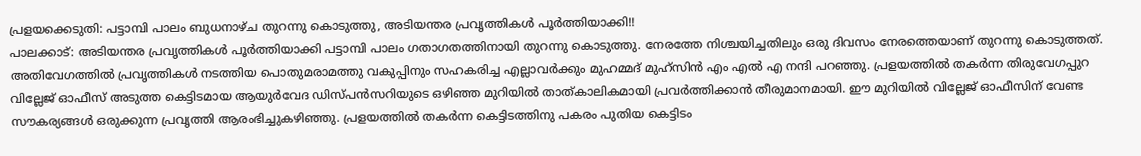പ്രളയക്കെടുതി: പട്ടാമ്പി പാലം ബുധനാഴ്ച തുറന്നു കൊടുത്തു, അടിയന്തര പ്രവൃത്തികൾ പൂർത്തിയാക്കി!!
പാലക്കാട്: അടിയന്തര പ്രവൃത്തികൾ പൂർത്തിയാക്കി പട്ടാമ്പി പാലം ഗതാഗതത്തിനായി തുറന്നു കൊടുത്തു. നേരത്തേ നിശ്ചയിച്ചതിലും ഒരു ദിവസം നേരത്തെയാണ് തുറന്നു കൊടുത്തത്. അതിവേഗത്തിൽ പ്രവൃത്തികൾ നടത്തിയ പൊതുമരാമത്തു വകുപ്പിനും സഹകരിച്ച എല്ലാവർക്കും മുഹമ്മദ് മുഹ്സിൻ എം എൽ എ നന്ദി പറഞ്ഞു. പ്രളയത്തിൽ തകർന്ന തിരുവേഗപ്പുറ വില്ലേജ് ഓഫീസ് അടുത്ത കെട്ടിടമായ ആയുർവേദ ഡിസ്പൻസറിയുടെ ഒഴിഞ്ഞ മുറിയിൽ താത്കാലികമായി പ്രവർത്തിക്കാൻ തീരുമാനമായി. ഈ മുറിയിൽ വില്ലേജ് ഓഫീസിന് വേണ്ട സൗകര്യങ്ങൾ ഒരുക്കുന്ന പ്രവൃത്തി ആരംഭിച്ചുകഴിഞ്ഞു. പ്രളയത്തിൽ തകർന്ന കെട്ടിടത്തിനു പകരം പുതിയ കെട്ടിടം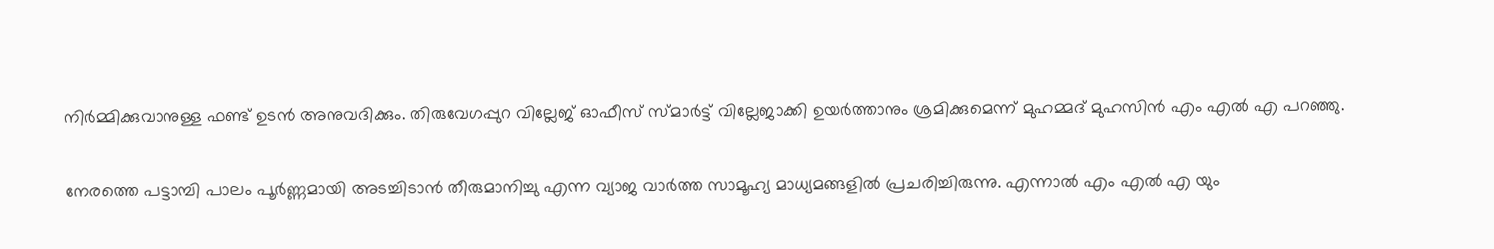നിർമ്മിക്കുവാനുള്ള ഫണ്ട് ഉടൻ അനുവദിക്കും. തിരുവേഗപ്പുറ വില്ലേജ് ഓഫീസ് സ്മാർട്ട് വില്ലേജാക്കി ഉയർത്താനും ശ്രമിക്കുമെന്ന് മുഹമ്മദ് മുഹസിൻ എം എൽ എ പറഞ്ഞു.

നേരത്തെ പട്ടാമ്പി പാലം പൂർണ്ണമായി അടച്ചിടാൻ തീരുമാനിച്ചു എന്ന വ്യാജ വാർത്ത സാമൂഹ്യ മാധ്യമങ്ങളിൽ പ്രചരിച്ചിരുന്നു. എന്നാൽ എം എൽ എ യും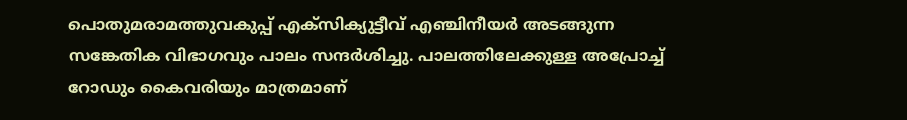പൊതുമരാമത്തുവകുപ്പ് എക്സിക്യുട്ടീവ് എഞ്ചിനീയർ അടങ്ങുന്ന സങ്കേതിക വിഭാഗവും പാലം സന്ദർശിച്ചു. പാലത്തിലേക്കുള്ള അപ്രോച്ച് റോഡും കൈവരിയും മാത്രമാണ്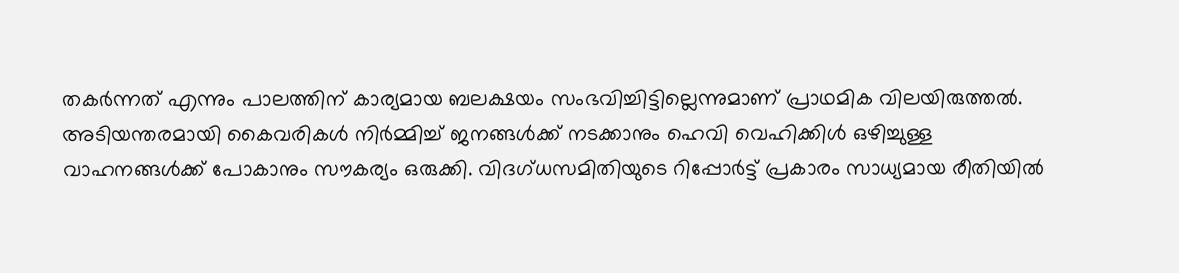തകർന്നത് എന്നും പാലത്തിന് കാര്യമായ ബലക്ഷയം സംഭവിച്ചിട്ടില്ലെന്നുമാണ് പ്രാഥമിക വിലയിരുത്തൽ. അടിയന്തരമായി കൈവരികൾ നിർമ്മിച്ച് ജനങ്ങൾക്ക് നടക്കാനും ഹെവി വെഹിക്കിൾ ഒഴിച്ചുള്ള വാഹനങ്ങൾക്ക് പോകാനും സൗകര്യം ഒരുക്കി. വിദഗ്ധസമിതിയുടെ റിപ്പോർട്ട് പ്രകാരം സാധ്യമായ രീതിയിൽ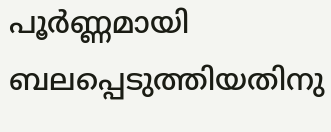പൂർണ്ണമായി ബലപ്പെടുത്തിയതിനു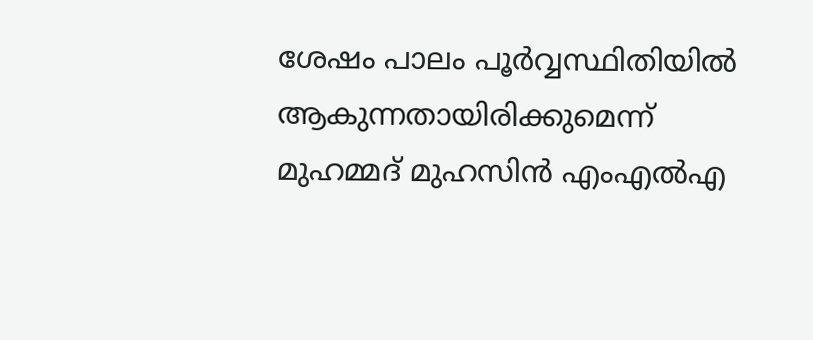ശേഷം പാലം പൂർവ്വസ്ഥിതിയിൽ ആകുന്നതായിരിക്കുമെന്ന് മുഹമ്മദ് മുഹസിൻ എംഎൽഎ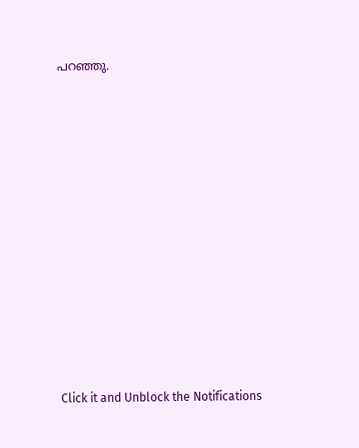പറഞ്ഞു.












Click it and Unblock the Notifications